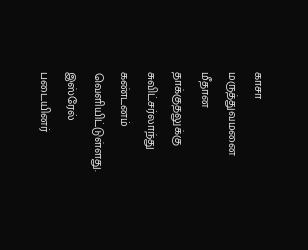காசா மருத்துவமனை மீதான தாக்குதலுக்கு சுவிட்சர்லாந்து கண்டனம் வெளியிட்டுள்ளது.
இஸ்ரேல் படையினர்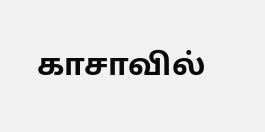காசாவில்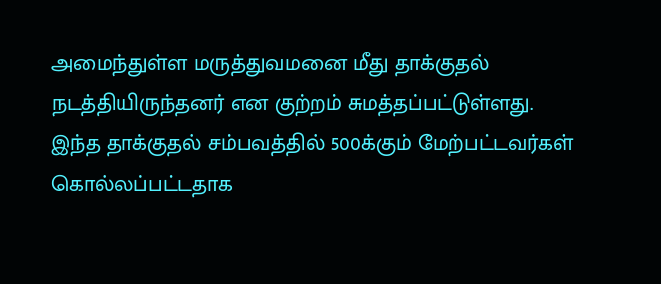அமைந்துள்ள மருத்துவமனை மீது தாக்குதல் நடத்தியிருந்தனர் என குற்றம் சுமத்தப்பட்டுள்ளது.
இந்த தாக்குதல் சம்பவத்தில் 500க்கும் மேற்பட்டவர்கள் கொல்லப்பட்டதாக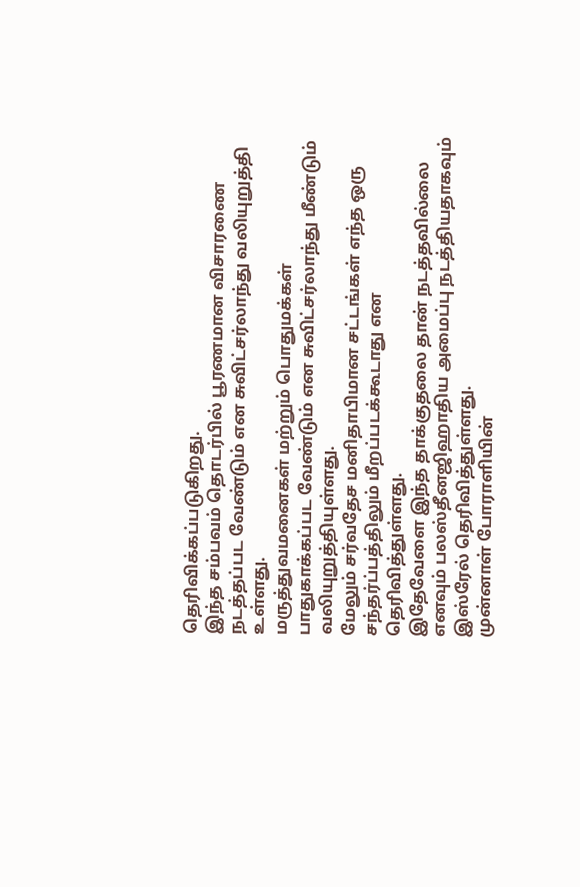தெரிவிக்கப்படுகிறது.
இந்த சம்பவம் தொடர்பில் பூரணமான விசாரணை நடத்தப்பட வேண்டும் என சுவிட்சர்லாந்து வலியுறுத்தி உள்ளது.
மருத்துவமனைகள் மற்றும் பொதுமக்கள் பாதுகாக்கப்பட வேண்டும் என சுவிட்சர்லாந்து மீண்டும் வலியுறுத்தியுள்ளது.
மேலும் சர்வதேச மனிதாபிமான சட்டங்கள் எந்த ஒரு சந்தர்ப்பத்திலும் மீறப்படக்கூடாது என தெரிவித்துள்ளது.
இதேவேளை இந்த தாக்குதலை தான் நடத்தவில்லை எனவும் பலஸ்தீனஜிஹாதிய அமைப்பு நடத்தியதாகவும் இஸ்ரேல் தெரிவித்துள்ளது.
முன்னாள் போராளியின்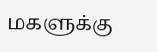மகளுக்கு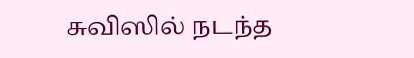சுவிஸில் நடந்த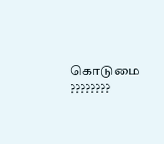கொடுமை ????????